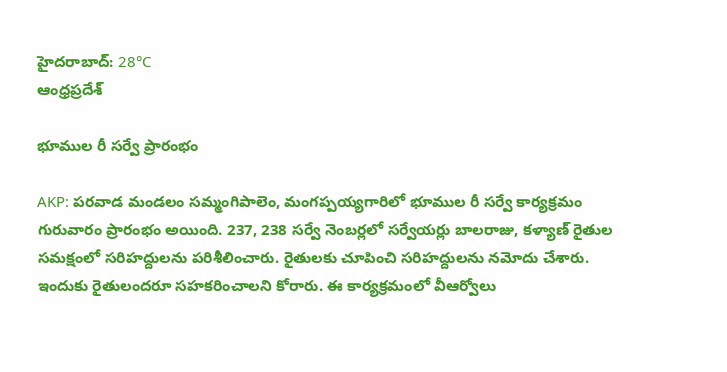హైదరాబాద్: 28°C
ఆంధ్రప్రదేశ్

భూముల రీ సర్వే ప్రారంభం

AKP: పరవాడ మండలం సమ్మంగిపాలెం, మంగప్పయ్యగారిలో భూముల రీ సర్వే కార్యక్రమం గురువారం ప్రారంభం అయింది. 237, 238 సర్వే నెంబర్లలో సర్వేయర్లు బాలరాజు, కళ్యాణ్ రైతుల సమక్షంలో సరిహద్దులను పరిశీలించారు. రైతులకు చూపించి సరిహద్దులను నమోదు చేశారు. ఇందుకు రైతులందరూ సహకరించాలని కోరారు. ఈ కార్యక్రమంలో వీఆర్వోలు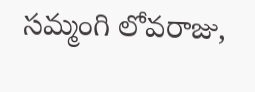సమ్మంగి లోవరాజు,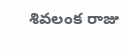శివలంక రాజు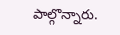పాల్గొన్నారు.